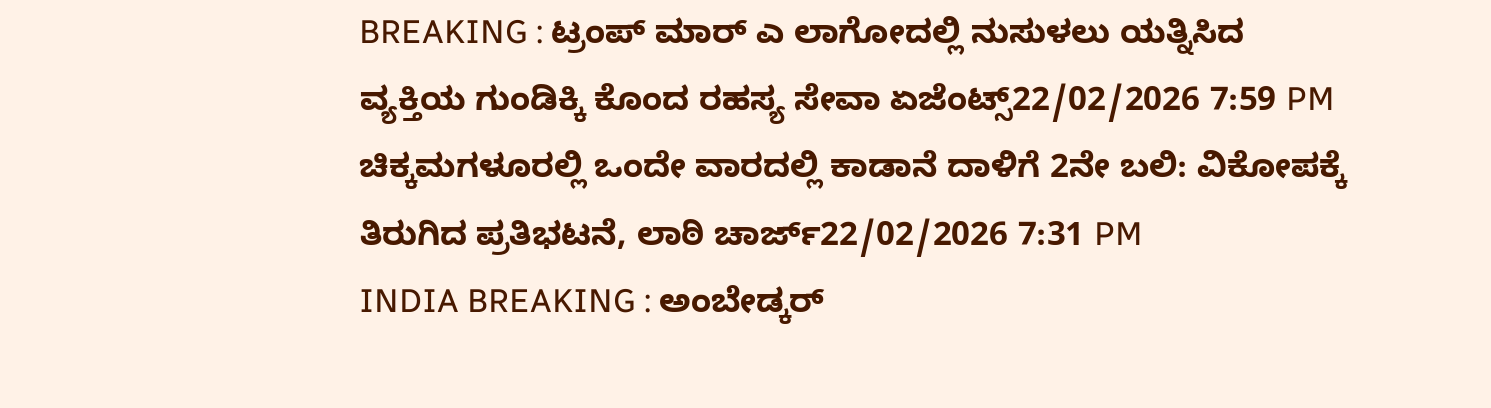BREAKING : ಟ್ರಂಪ್ ಮಾರ್ ಎ ಲಾಗೋದಲ್ಲಿ ನುಸುಳಲು ಯತ್ನಿಸಿದ ವ್ಯಕ್ತಿಯ ಗುಂಡಿಕ್ಕಿ ಕೊಂದ ರಹಸ್ಯ ಸೇವಾ ಏಜೆಂಟ್ಸ್22/02/2026 7:59 PM
ಚಿಕ್ಕಮಗಳೂರಲ್ಲಿ ಒಂದೇ ವಾರದಲ್ಲಿ ಕಾಡಾನೆ ದಾಳಿಗೆ 2ನೇ ಬಲಿ: ವಿಕೋಪಕ್ಕೆ ತಿರುಗಿದ ಪ್ರತಿಭಟನೆ, ಲಾಠಿ ಚಾರ್ಜ್22/02/2026 7:31 PM
INDIA BREAKING : ಅಂಬೇಡ್ಕರ್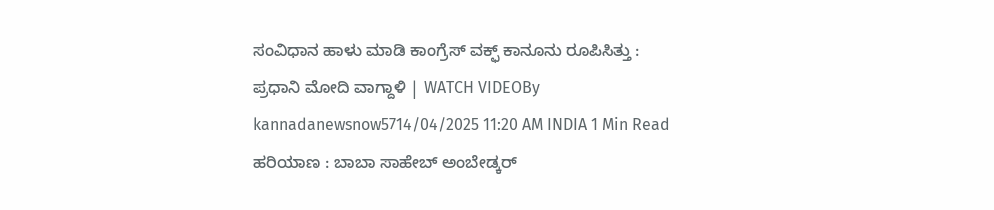ಸಂವಿಧಾನ ಹಾಳು ಮಾಡಿ ಕಾಂಗ್ರೆಸ್ ವಕ್ಫ್ ಕಾನೂನು ರೂಪಿಸಿತ್ತು : ಪ್ರಧಾನಿ ಮೋದಿ ವಾಗ್ದಾಳಿ | WATCH VIDEOBy kannadanewsnow5714/04/2025 11:20 AM INDIA 1 Min Read ಹರಿಯಾಣ : ಬಾಬಾ ಸಾಹೇಬ್ ಅಂಬೇಡ್ಕರ್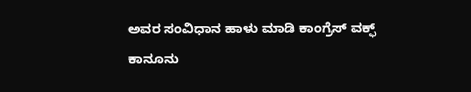ಅವರ ಸಂವಿಧಾನ ಹಾಳು ಮಾಡಿ ಕಾಂಗ್ರೆಸ್ ವಕ್ಫ್ ಕಾನೂನು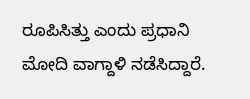ರೂಪಿಸಿತ್ತು ಎಂದು ಪ್ರಧಾನಿ ಮೋದಿ ವಾಗ್ದಾಳಿ ನಡೆಸಿದ್ದಾರೆ.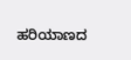ಹರಿಯಾಣದ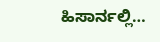ಹಿಸಾರ್ನಲ್ಲಿ…